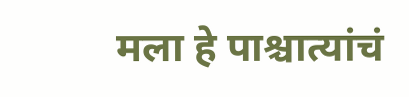मला हे पाश्चात्यांचं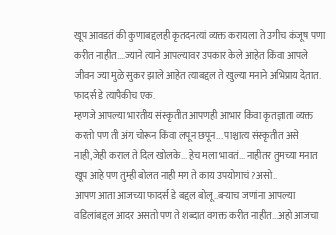खूप आवडतं की कुणाबद्दलही कृतदनत्यां व्यक्त करायला ते उगीच कंजूष पणा करीत नाहीत....ज्याने त्याने आपल्यावर उपकार केले आहेत किंवा आपले जीवन ज्या मुळे सुकर झाले आहेत त्याबद्दल ते खुल्या मनाने अभिप्राय देतात. फादर्स डे त्यापैकीच एक.
म्हणजे आपल्या भारतीय संस्कृतीत आपणही आभार किंवा कृतज्ञाता व्यक्त करतो पण ती अंग चोरून किंवा लपून छपून... पाश्चात्य संस्कृतीत असे नाही,जेही कराल ते दिल खोलके... हेच मला भावतं... नाहीतर तुमच्या मनात खूप आहे पण तुम्ही बोलत नाही मग ते काय उपयोगाचं?असो..
आपण आता आजच्या फादर्स डे बद्दल बोलू..बऱ्याच जणांना आपल्या वडिलांबद्दल आदर असतो पण ते शब्दात वगक्त करीत नाहीत...अहो आजचा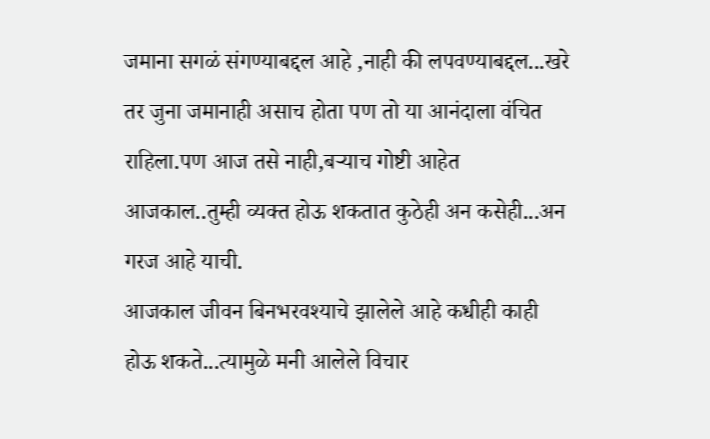जमाना सगळं संगण्याबद्दल आहे ,नाही की लपवण्याबद्दल...खरे तर जुना जमानाही असाच होता पण तो या आनंदाला वंचित राहिला.पण आज तसे नाही,बऱ्याच गोष्टी आहेत आजकाल..तुम्ही व्यक्त होऊ शकतात कुठेही अन कसेही...अन गरज आहे याची.
आजकाल जीवन बिनभरवश्याचे झालेले आहे कधीही काही होऊ शकते...त्यामुळे मनी आलेले विचार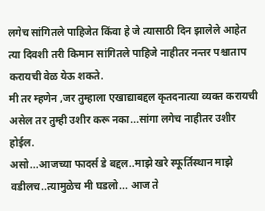लगेच सांगितले पाहिजेत किंवा हे जे त्यासाठी दिन झालेले आहेत त्या दिवशी तरी किमान सांगितले पाहिजे नाहीतर नन्तर पश्चाताप करायची वेळ येऊ शकते.
मी तर म्हणेन ,जर तुम्हाला एखाद्याबद्दल कृतदनात्या व्यक्त करायची असेल तर तुम्ही उशीर करू नका...सांगा लगेच नाहीतर उशीर होईल.
असो...आजच्या फादर्स डे बद्दल..माझे खरे स्फूर्तिस्थान माझे वडीलच..त्यामुळेच मी घडलो... आज ते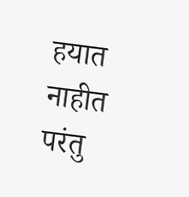हयात नाहीत परंतु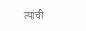त्यांची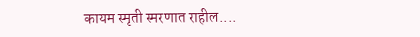कायम स्मृती स्मरणात राहील....